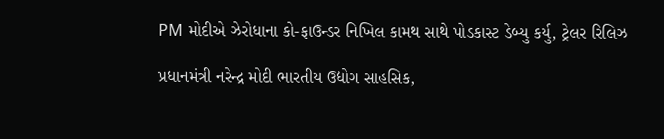PM મોદીએ ઝેરોધાના કો-ફાઉન્ડર નિખિલ કામથ સાથે પોડકાસ્ટ ડેબ્યુ કર્યુ, ટ્રેલર રિલિઝ

પ્રધાનમંત્રી નરેન્દ્ર મોદી ભારતીય ઉદ્યોગ સાહસિક,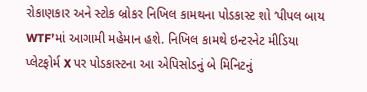રોકાણકાર અને સ્ટોક બ્રોકર નિખિલ કામથના પોડકાસ્ટ શો ‘પીપલ બાય WTF’માં આગામી મહેમાન હશે. નિખિલ કામથે ઇન્ટરનેટ મીડિયા પ્લેટફોર્મ X પર પોડકાસ્ટના આ એપિસોડનું બે મિનિટનું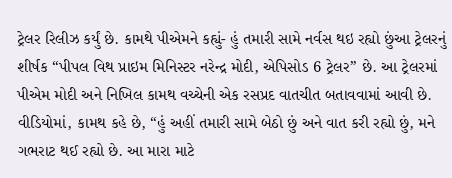ટ્રેલર રિલીઝ કર્યું છે. કામથે પીએમને કહ્યું- હું તમારી સામે નર્વસ થઇ રહ્યો છુંઆ ટ્રેલરનું શીર્ષક “પીપલ વિથ પ્રાઇમ મિનિસ્ટર નરેન્દ્ર મોદી, એપિસોડ 6 ટ્રેલર” છે. આ ટ્રેલરમાં પીએમ મોદી અને નિખિલ કામથ વચ્ચેની એક રસપ્રદ વાતચીત બતાવવામાં આવી છે. વીડિયોમાં, કામથ કહે છે, “હું અહીં તમારી સામે બેઠો છું અને વાત કરી રહ્યો છું, મને ગભરાટ થઈ રહ્યો છે. આ મારા માટે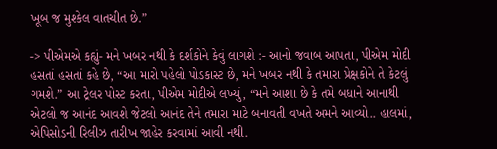ખૂબ જ મુશ્કેલ વાતચીત છે.”

-> પીએમએ કહ્યું- મને ખબર નથી કે દર્શકોને કેવું લાગશે :- આનો જવાબ આપતા, પીએમ મોદી હસતાં હસતાં કહે છે, “આ મારો પહેલો પોડકાસ્ટ છે, મને ખબર નથી કે તમારા પ્રેક્ષકોને તે કેટલું ગમશે.” આ ટ્રેલર પોસ્ટ કરતા, પીએમ મોદીએ લખ્યું, “મને આશા છે કે તમે બધાને આનાથી એટલો જ આનંદ આવશે જેટલો આનંદ તેને તમારા માટે બનાવતી વખતે અમને આવ્યો.. હાલમાં, એપિસોડની રિલીઝ તારીખ જાહેર કરવામાં આવી નથી.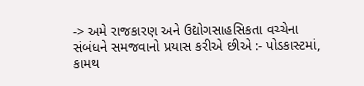-> અમે રાજકારણ અને ઉદ્યોગસાહસિકતા વચ્ચેના સંબંધને સમજવાનો પ્રયાસ કરીએ છીએ :- પોડકાસ્ટમાં, કામથ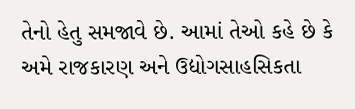તેનો હેતુ સમજાવે છે. આમાં તેઓ કહે છે કે અમે રાજકારણ અને ઉદ્યોગસાહસિકતા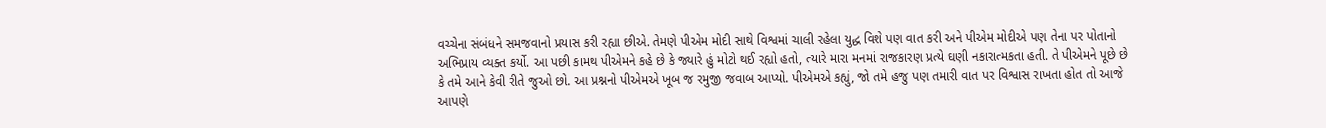વચ્ચેના સંબંધને સમજવાનો પ્રયાસ કરી રહ્યા છીએ. તેમણે પીએમ મોદી સાથે વિશ્વમાં ચાલી રહેલા યુદ્ધ વિશે પણ વાત કરી અને પીએમ મોદીએ પણ તેના પર પોતાનો અભિપ્રાય વ્યક્ત કર્યો. આ પછી કામથ પીએમને કહે છે કે જ્યારે હું મોટો થઈ રહ્યો હતો, ત્યારે મારા મનમાં રાજકારણ પ્રત્યે ઘણી નકારાત્મકતા હતી. તે પીએમને પૂછે છે કે તમે આને કેવી રીતે જુઓ છો. આ પ્રશ્નનો પીએમએ ખૂબ જ રમુજી જવાબ આપ્યો. પીએમએ કહ્યું, જો તમે હજુ પણ તમારી વાત પર વિશ્વાસ રાખતા હોત તો આજે આપણે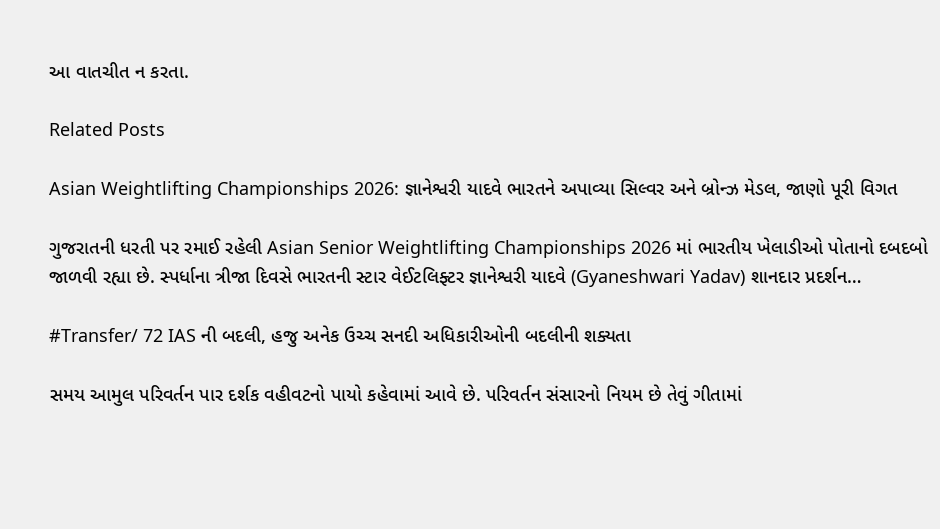આ વાતચીત ન કરતા.

Related Posts

Asian Weightlifting Championships 2026: જ્ઞાનેશ્વરી યાદવે ભારતને અપાવ્યા સિલ્વર અને બ્રોન્ઝ મેડલ, જાણો પૂરી વિગત

ગુજરાતની ધરતી પર રમાઈ રહેલી Asian Senior Weightlifting Championships 2026 માં ભારતીય ખેલાડીઓ પોતાનો દબદબો જાળવી રહ્યા છે. સ્પર્ધાના ત્રીજા દિવસે ભારતની સ્ટાર વેઈટલિફ્ટર જ્ઞાનેશ્વરી યાદવે (Gyaneshwari Yadav) શાનદાર પ્રદર્શન…

#Transfer/ 72 IAS ની બદલી, હજુ અનેક ઉચ્ચ સનદી અધિકારીઓની બદલીની શક્યતા

સમય આમુલ પરિવર્તન પાર દર્શક વહીવટનો પાયો કહેવામાં આવે છે. પરિવર્તન સંસારનો નિયમ છે તેવું ગીતામાં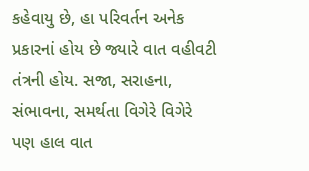કહેવાયુ છે, હા પરિવર્તન અનેક પ્રકારનાં હોય છે જ્યારે વાત વહીવટી તંત્રની હોય. સજા, સરાહના, સંભાવના, સમર્થતા વિગેરે વિગેરે પણ હાલ વાત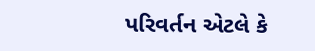પરિવર્તન એટલે કે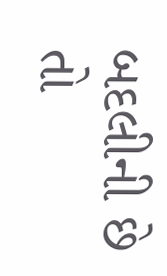બદલીની છે તો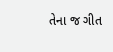તેના જ ગીત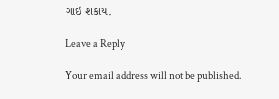ગાઇ શકાય.

Leave a Reply

Your email address will not be published.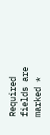Required fields are marked *